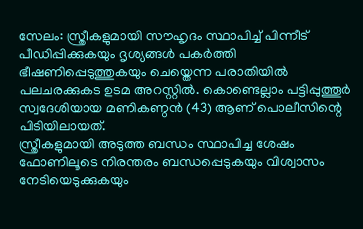സേലം: സ്ത്രീകളുമായി സൗഹൃദം സ്ഥാപിച്ച് പിന്നീട് പീഡിപ്പിക്കുകയും ദൃശ്യങ്ങൾ പകർത്തി ഭീഷണിപ്പെടുത്തുകയും ചെയ്തെന്ന പരാതിയിൽ പലചരക്കുകട ഉടമ അറസ്റ്റിൽ. കൊണ്ടെല്ലാം പട്ടിപ്പുത്തൂർ സ്വദേശിയായ മണികണ്ഠൻ (43) ആണ് പൊലീസിന്റെ പിടിയിലായത്.
സ്ത്രീകളുമായി അടുത്ത ബന്ധം സ്ഥാപിച്ച ശേഷം ഫോണിലൂടെ നിരന്തരം ബന്ധപ്പെടുകയും വിശ്വാസം നേടിയെടുക്കുകയും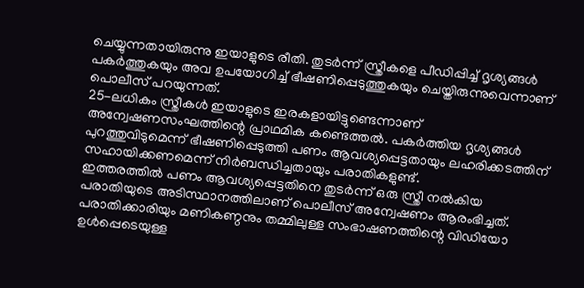ചെയ്യുന്നതായിരുന്നു ഇയാളുടെ രീതി. തുടർന്ന് സ്ത്രീകളെ പീഡിപ്പിച്ച് ദൃശ്യങ്ങൾ പകർത്തുകയും അവ ഉപയോഗിച്ച് ഭീഷണിപ്പെടുത്തുകയും ചെയ്തിരുന്നുവെന്നാണ് പൊലീസ് പറയുന്നത്.
25-ലധികം സ്ത്രീകൾ ഇയാളുടെ ഇരകളായിട്ടുണ്ടെന്നാണ് അന്വേഷണസംഘത്തിന്റെ പ്രാഥമിക കണ്ടെത്തൽ. പകർത്തിയ ദൃശ്യങ്ങൾ പുറത്തുവിടുമെന്ന് ഭീഷണിപ്പെടുത്തി പണം ആവശ്യപ്പെട്ടതായും ലഹരിക്കടത്തിന് സഹായിക്കണമെന്ന് നിർബന്ധിച്ചതായും പരാതികളുണ്ട്.
ഇത്തരത്തിൽ പണം ആവശ്യപ്പെട്ടതിനെ തുടർന്ന് ഒരു സ്ത്രീ നൽകിയ പരാതിയുടെ അടിസ്ഥാനത്തിലാണ് പൊലീസ് അന്വേഷണം ആരംഭിച്ചത്. പരാതിക്കാരിയും മണികണ്ഠനും തമ്മിലുള്ള സംഭാഷണത്തിന്റെ വിഡിയോ ഉൾപ്പെടെയുള്ള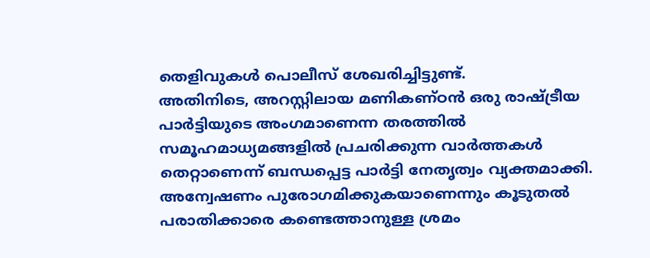തെളിവുകൾ പൊലീസ് ശേഖരിച്ചിട്ടുണ്ട്.
അതിനിടെ, അറസ്റ്റിലായ മണികണ്ഠൻ ഒരു രാഷ്ട്രീയ പാർട്ടിയുടെ അംഗമാണെന്ന തരത്തിൽ സമൂഹമാധ്യമങ്ങളിൽ പ്രചരിക്കുന്ന വാർത്തകൾ തെറ്റാണെന്ന് ബന്ധപ്പെട്ട പാർട്ടി നേതൃത്വം വ്യക്തമാക്കി. അന്വേഷണം പുരോഗമിക്കുകയാണെന്നും കൂടുതൽ പരാതിക്കാരെ കണ്ടെത്താനുള്ള ശ്രമം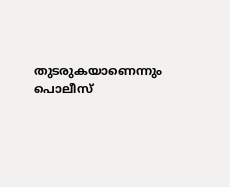തുടരുകയാണെന്നും പൊലീസ്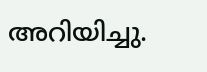അറിയിച്ചു.